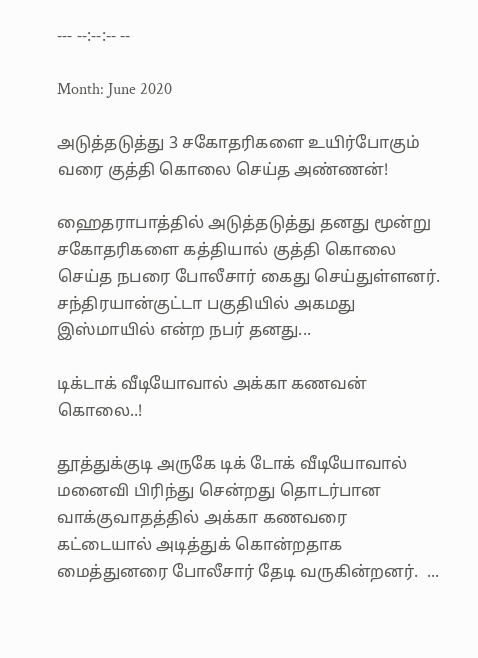--- --:--:-- --

Month: June 2020

அடுத்தடுத்து 3 சகோதரிகளை உயிர்போகும் வரை குத்தி கொலை செய்த அண்ணன்!

ஹைதராபாத்தில் அடுத்தடுத்து தனது மூன்று சகோதரிகளை கத்தியால் குத்தி கொலை செய்த நபரை போலீசார் கைது செய்துள்ளனர். சந்திரயான்குட்டா பகுதியில் அகமது இஸ்மாயில் என்ற நபர் தனது...

டிக்டாக் வீடியோவால் அக்கா கணவன் கொலை..!

தூத்துக்குடி அருகே டிக் டோக் வீடியோவால் மனைவி பிரிந்து சென்றது தொடர்பான வாக்குவாதத்தில் அக்கா கணவரை கட்டையால் அடித்துக் கொன்றதாக மைத்துனரை போலீசார் தேடி வருகின்றனர்.  ...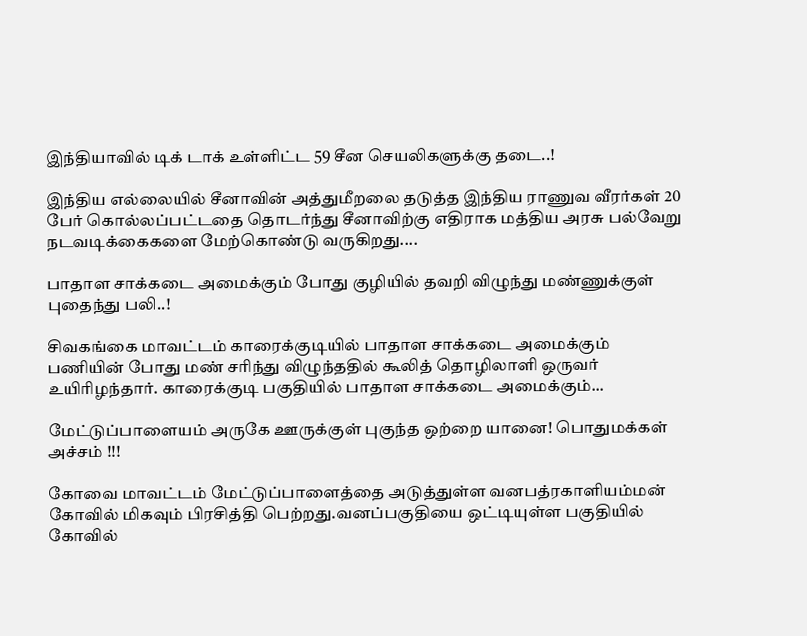இந்தியாவில் டிக் டாக் உள்ளிட்ட 59 சீன செயலிகளுக்கு தடை..!

இந்திய எல்லையில் சீனாவின் அத்துமீறலை தடுத்த இந்திய ராணுவ வீரர்கள் 20 பேர் கொல்லப்பட்டதை தொடர்ந்து சீனாவிற்கு எதிராக மத்திய அரசு பல்வேறு நடவடிக்கைகளை மேற்கொண்டு வருகிறது....

பாதாள சாக்கடை அமைக்கும் போது குழியில் தவறி விழுந்து மண்ணுக்குள் புதைந்து பலி..!

சிவகங்கை மாவட்டம் காரைக்குடியில் பாதாள சாக்கடை அமைக்கும் பணியின் போது மண் சரிந்து விழுந்ததில் கூலித் தொழிலாளி ஒருவர் உயிரிழந்தார். காரைக்குடி பகுதியில் பாதாள சாக்கடை அமைக்கும்...

மேட்டுப்பாளையம் அருகே ஊருக்குள் புகுந்த ஒற்றை யானை! பொதுமக்கள் அச்சம் !!!

கோவை மாவட்டம் மேட்டுப்பாளைத்தை அடுத்துள்ள வனபத்ரகாளியம்மன் கோவில் மிகவும் பிரசித்தி பெற்றது.வனப்பகுதியை ஒட்டியுள்ள பகுதியில் கோவில்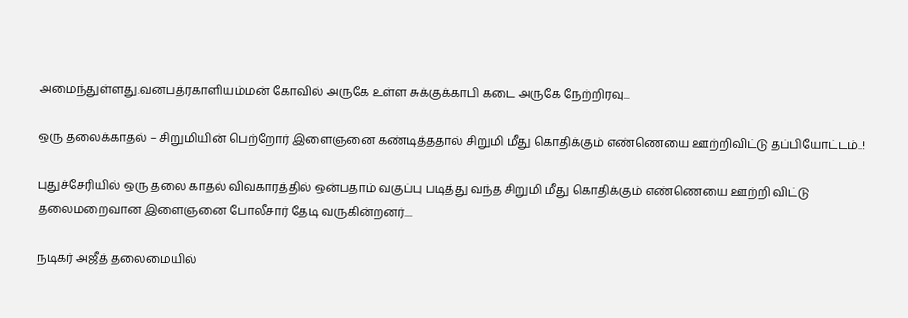அமைந்துள்ளது.வனபத்ரகாளியம்மன் கோவில் அருகே உள்ள சுக்குக்காபி கடை அருகே நேற்றிரவு...

ஒரு தலைக்காதல் – சிறுமியின் பெற்றோர் இளைஞனை கண்டித்ததால் சிறுமி மீது கொதிக்கும் எண்ணெயை ஊற்றிவிட்டு தப்பியோட்டம்..!

புதுச்சேரியில் ஒரு தலை காதல் விவகாரத்தில் ஒன்பதாம் வகுப்பு படித்து வந்த சிறுமி மீது கொதிக்கும் எண்ணெயை ஊற்றி விட்டு தலைமறைவான இளைஞனை போலீசார் தேடி வருகின்றனர்....

நடிகர் அஜீத் தலைமையில்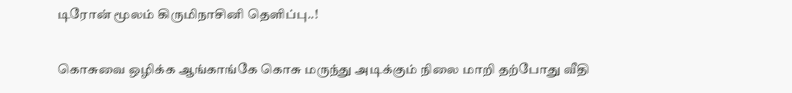டிரோன் மூலம் கிருமிநாசினி தெளிப்பு..!

கொசுவை ஒழிக்க ஆங்காங்கே கொசு மருந்து அடிக்கும் நிலை மாறி தற்போது வீதி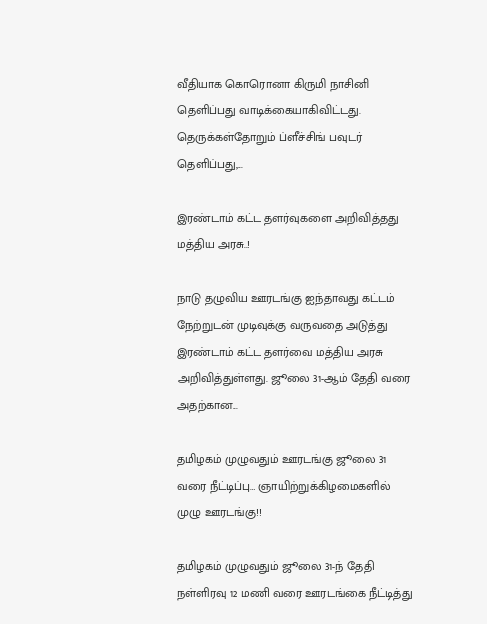வீதியாக கொரொனா கிருமி நாசினி தெளிப்பது வாடிக்கையாகிவிட்டது. தெருக்கள்தோறும் ப்ளீச்சிங் பவுடர் தெளிப்பது,...

இரண்டாம் கட்ட தளர்வுகளை அறிவித்தது மத்திய அரசு..!

நாடு தழுவிய ஊரடங்கு ஐந்தாவது கட்டம் நேற்றுடன் முடிவுக்கு வருவதை அடுத்து இரண்டாம் கட்ட தளர்வை மத்திய அரசு அறிவித்துள்ளது. ஜூலை 31-ஆம் தேதி வரை அதற்கான...

தமிழகம் முழுவதும் ஊரடங்கு ஜூலை 31 வரை நீட்டிப்பு… ஞாயிற்றுக்கிழமைகளில் முழு ஊரடங்கு!!

தமிழகம் முழுவதும் ஜூலை 31-ந் தேதி நள்ளிரவு 12 மணி வரை ஊரடங்கை நீட்டித்து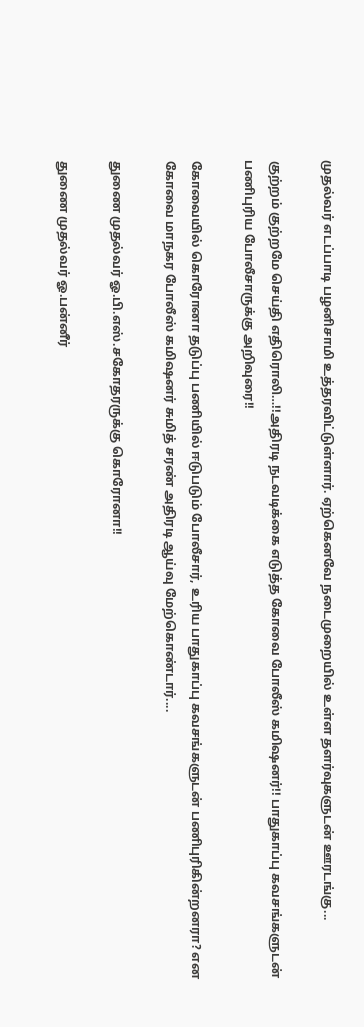முதல்வர் எடப்பாடி பழனிசாமி உத்தரவிட்டுள்ளார். ஏற்கெனவே நடைமுறையில் உள்ள தளர்வுகளுடன் ஊரடங்கு...

குற்றம் குற்றமே செய்தி எதிரொலி…!!அதிரடி நடவடிக்கை எடுத்த கோவை போலீஸ் கமிஷனர்!! பாதுகாப்பு கவசங்களுடன் பணிபுரிய போலீசாருக்கு அறிவுரை!!

கோவையில் கொரோனா தடுப்பு பணியில் ஈடுபடும் போலீசார், உரிய பாதுகாப்பு கவசங்களுடன் பணிபுரிகின்றனரா? என கோவை மாநகர போலீஸ் கமிஷனர் சுமித் சரண் அதிரடி ஆய்வு மேற்கொண்டார்....

துணை முதல்வர் ஓ.பி.எஸ்.சகோதரருக்கு கொரோனா!!

துணை முதல்வர் ஓ.பன்னீர்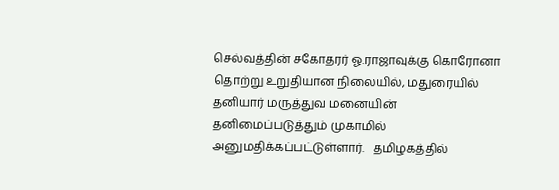செல்வத்தின் சகோதரர் ஓ.ராஜாவுக்கு கொரோனா தொற்று உறுதியான நிலையில், மதுரையில் தனியார் மருத்துவ மனையின் தனிமைப்படுத்தும் முகாமில் அனுமதிக்கப்பட்டுள்ளார்.   தமிழகத்தில்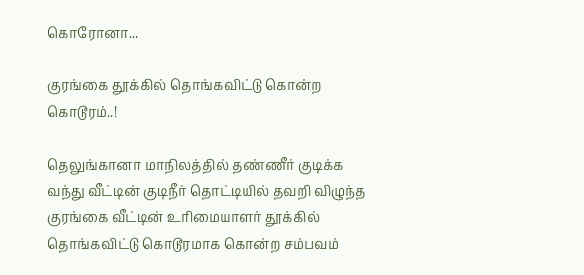கொரோனா...

குரங்கை தூக்கில் தொங்கவிட்டு கொன்ற கொடூரம்..!

தெலுங்கானா மாநிலத்தில் தண்ணீர் குடிக்க வந்து வீட்டின் குடிநீர் தொட்டியில் தவறி விழுந்த குரங்கை வீட்டின் உரிமையாளர் தூக்கில் தொங்கவிட்டு கொடூரமாக கொன்ற சம்பவம்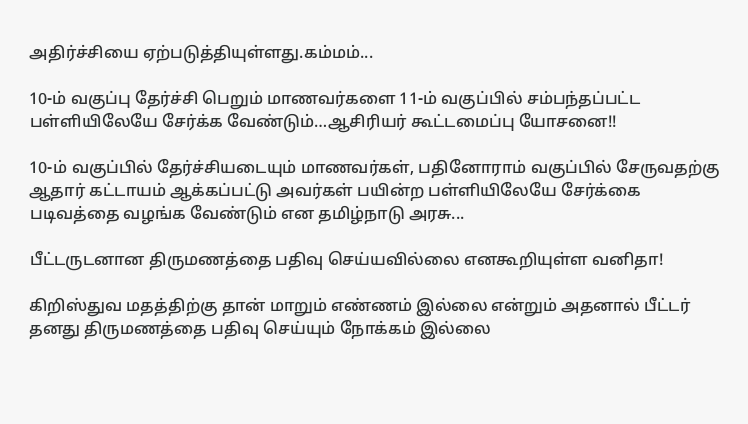அதிர்ச்சியை ஏற்படுத்தியுள்ளது.கம்மம்...

10-ம் வகுப்பு தேர்ச்சி பெறும் மாணவர்களை 11-ம் வகுப்பில் சம்பந்தப்பட்ட பள்ளியிலேயே சேர்க்க வேண்டும்…ஆசிரியர் கூட்டமைப்பு யோசனை!!

10-ம் வகுப்பில் தேர்ச்சியடையும் மாணவர்கள், பதினோராம் வகுப்பில் சேருவதற்கு ஆதார் கட்டாயம் ஆக்கப்பட்டு அவர்கள் பயின்ற பள்ளியிலேயே சேர்க்கை படிவத்தை வழங்க வேண்டும் என தமிழ்நாடு அரசு...

பீட்டருடனான திருமணத்தை பதிவு செய்யவில்லை எனகூறியுள்ள வனிதா!

கிறிஸ்துவ மதத்திற்கு தான் மாறும் எண்ணம் இல்லை என்றும் அதனால் பீட்டர் தனது திருமணத்தை பதிவு செய்யும் நோக்கம் இல்லை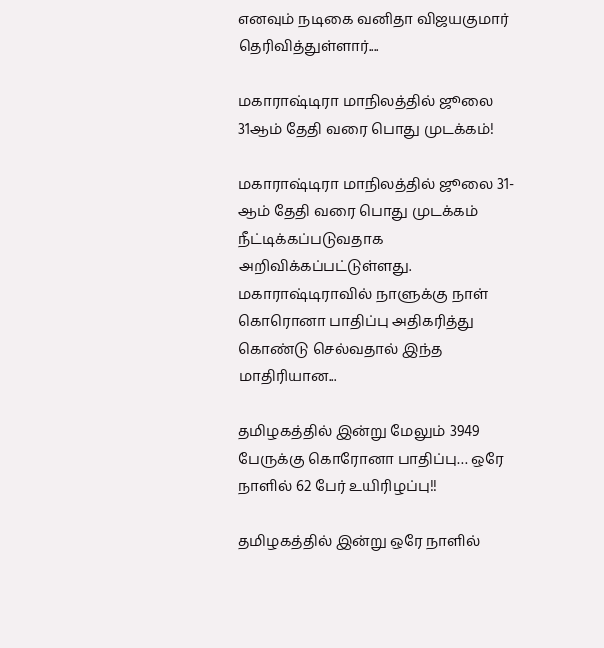எனவும் நடிகை வனிதா விஜயகுமார் தெரிவித்துள்ளார்....

மகாராஷ்டிரா மாநிலத்தில் ஜூலை 31ஆம் தேதி வரை பொது முடக்கம்!

மகாராஷ்டிரா மாநிலத்தில் ஜூலை 31-ஆம் தேதி வரை பொது முடக்கம் நீட்டிக்கப்படுவதாக அறிவிக்கப்பட்டுள்ளது. மகாராஷ்டிராவில் நாளுக்கு நாள் கொரொனா பாதிப்பு அதிகரித்து கொண்டு செல்வதால் இந்த மாதிரியான...

தமிழகத்தில் இன்று மேலும் 3949 பேருக்கு கொரோனா பாதிப்பு… ஒரே நாளில் 62 பேர் உயிரிழப்பு!!

தமிழகத்தில் இன்று ஒரே நாளில்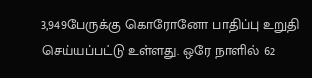3,949பேருக்கு கொரோனோ பாதிப்பு உறுதி செய்யப்பட்டு உள்ளது. ஒரே நாளில் 62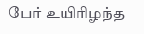பேர் உயிரிழந்த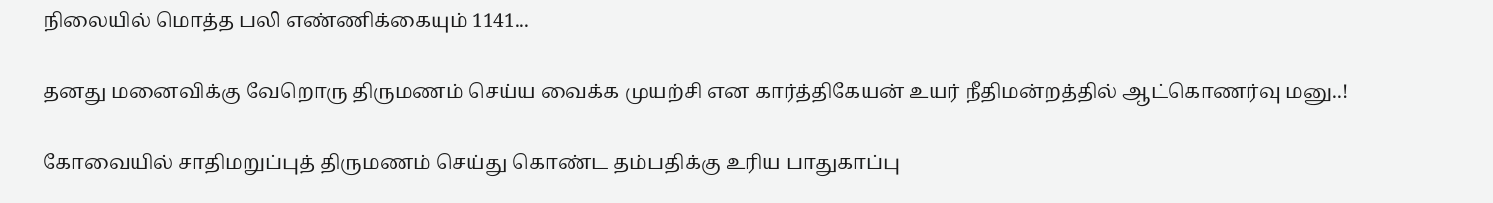நிலையில் மொத்த பலி எண்ணிக்கையும் 1141...

தனது மனைவிக்கு வேறொரு திருமணம் செய்ய வைக்க முயற்சி என கார்த்திகேயன் உயர் நீதிமன்றத்தில் ஆட்கொணர்வு மனு..!

கோவையில் சாதிமறுப்புத் திருமணம் செய்து கொண்ட தம்பதிக்கு உரிய பாதுகாப்பு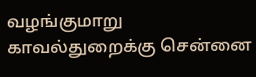வழங்குமாறு காவல்துறைக்கு சென்னை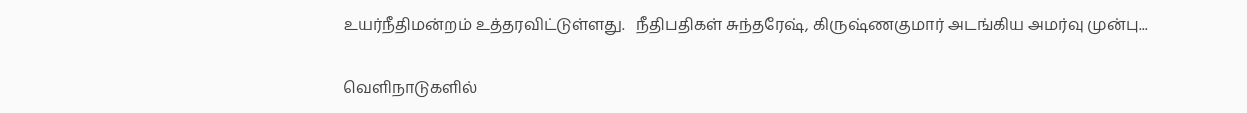உயர்நீதிமன்றம் உத்தரவிட்டுள்ளது.   நீதிபதிகள் சுந்தரேஷ், கிருஷ்ணகுமார் அடங்கிய அமர்வு முன்பு...

வெளிநாடுகளில்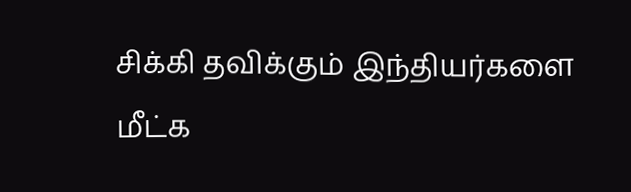சிக்கி தவிக்கும் இந்தியர்களை மீட்க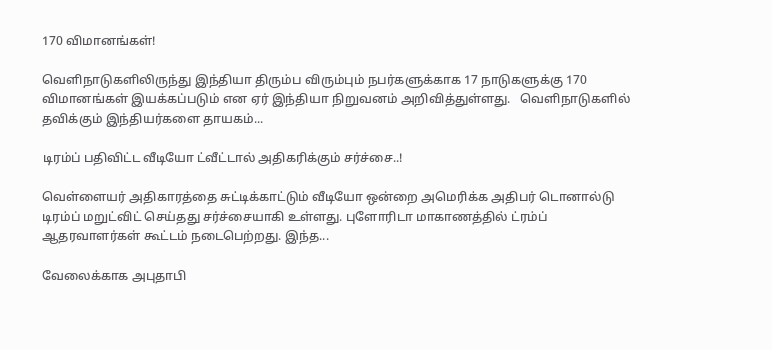170 விமானங்கள்!

வெளிநாடுகளிலிருந்து இந்தியா திரும்ப விரும்பும் நபர்களுக்காக 17 நாடுகளுக்கு 170 விமானங்கள் இயக்கப்படும் என ஏர் இந்தியா நிறுவனம் அறிவித்துள்ளது.   வெளிநாடுகளில் தவிக்கும் இந்தியர்களை தாயகம்...

டிரம்ப் பதிவிட்ட வீடியோ ட்வீட்டால் அதிகரிக்கும் சர்ச்சை..!

வெள்ளையர் அதிகாரத்தை சுட்டிக்காட்டும் வீடியோ ஒன்றை அமெரிக்க அதிபர் டொனால்டு டிரம்ப் மறுட்விட் செய்தது சர்ச்சையாகி உள்ளது. புளோரிடா மாகாணத்தில் ட்ரம்ப் ஆதரவாளர்கள் கூட்டம் நடைபெற்றது. இந்த...

வேலைக்காக அபுதாபி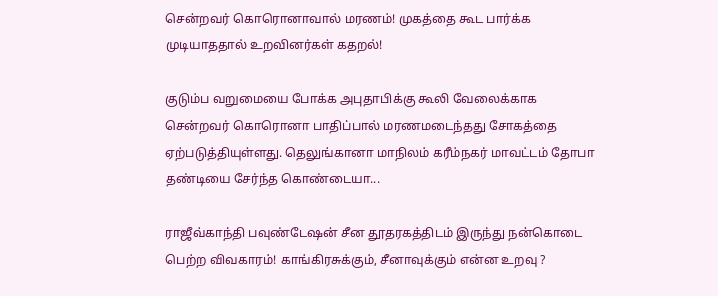சென்றவர் கொரொனாவால் மரணம்! முகத்தை கூட பார்க்க முடியாததால் உறவினர்கள் கதறல்!

குடும்ப வறுமையை போக்க அபுதாபிக்கு கூலி வேலைக்காக சென்றவர் கொரொனா பாதிப்பால் மரணமடைந்தது சோகத்தை ஏற்படுத்தியுள்ளது. தெலுங்கானா மாநிலம் கரீம்நகர் மாவட்டம் தோபா தண்டியை சேர்ந்த கொண்டையா...

ராஜீவ்காந்தி பவுண்டேஷன் சீன தூதரகத்திடம் இருந்து நன்கொடை பெற்ற விவகாரம்! காங்கிரசுக்கும், சீனாவுக்கும் என்ன உறவு ?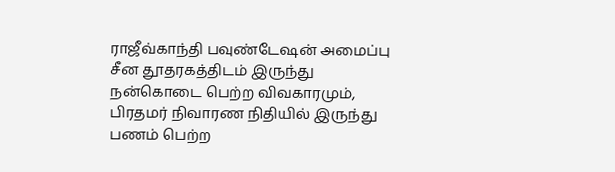ராஜீவ்காந்தி பவுண்டேஷன் அமைப்பு சீன தூதரகத்திடம் இருந்து நன்கொடை பெற்ற விவகாரமும், பிரதமர் நிவாரண நிதியில் இருந்து பணம் பெற்ற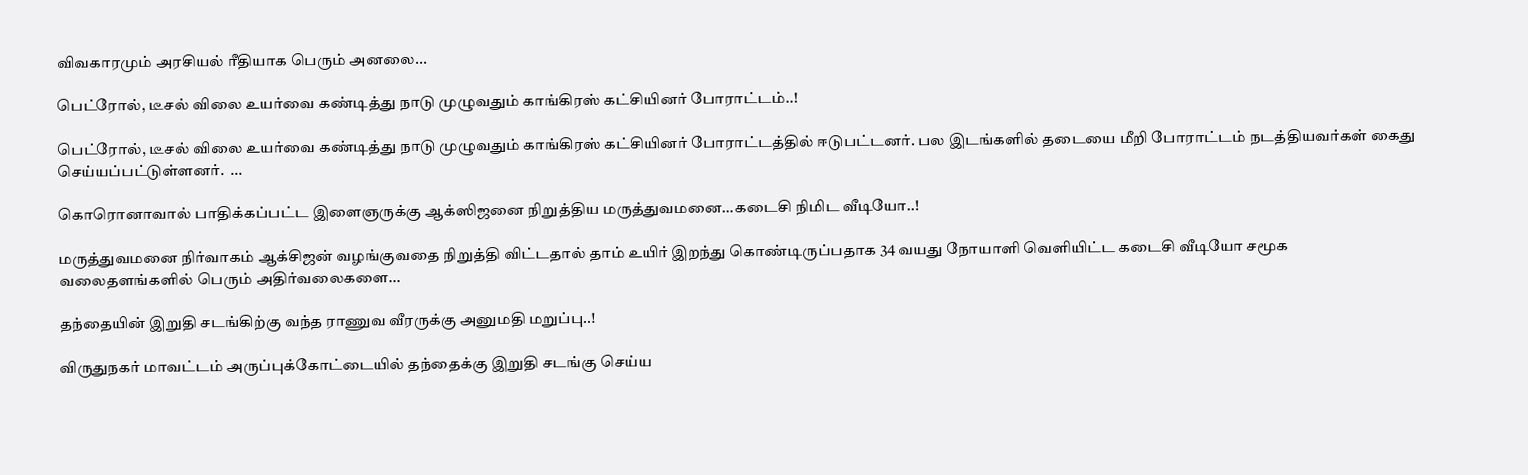விவகாரமும் அரசியல் ரீதியாக பெரும் அனலை...

பெட்ரோல், டீசல் விலை உயர்வை கண்டித்து நாடு முழுவதும் காங்கிரஸ் கட்சியினர் போராட்டம்..!

பெட்ரோல், டீசல் விலை உயர்வை கண்டித்து நாடு முழுவதும் காங்கிரஸ் கட்சியினர் போராட்டத்தில் ஈடுபட்டனர். பல இடங்களில் தடையை மீறி போராட்டம் நடத்தியவர்கள் கைது செய்யப்பட்டுள்ளனர்.  ...

கொரொனாவால் பாதிக்கப்பட்ட இளைஞருக்கு ஆக்ஸிஜனை நிறுத்திய மருத்துவமனை…கடைசி நிமிட வீடியோ..!

மருத்துவமனை நிர்வாகம் ஆக்சிஜன் வழங்குவதை நிறுத்தி விட்டதால் தாம் உயிர் இறந்து கொண்டிருப்பதாக 34 வயது நோயாளி வெளியிட்ட கடைசி வீடியோ சமூக வலைதளங்களில் பெரும் அதிர்வலைகளை...

தந்தையின் இறுதி சடங்கிற்கு வந்த ராணுவ வீரருக்கு அனுமதி மறுப்பு..!

விருதுநகர் மாவட்டம் அருப்புக்கோட்டையில் தந்தைக்கு இறுதி சடங்கு செய்ய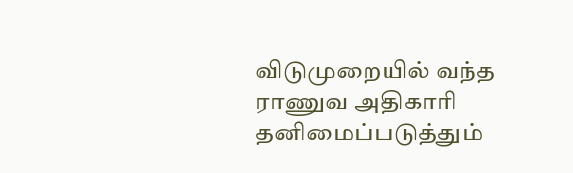விடுமுறையில் வந்த ராணுவ அதிகாரி தனிமைப்படுத்தும்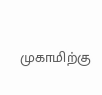முகாமிற்கு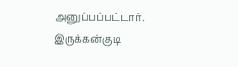அனுப்பப்பட்டார். இருக்கன்குடி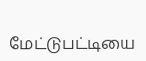மேட்டுபட்டியை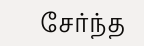சேர்ந்த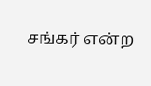சங்கர் என்ற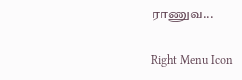ராணுவ...

Right Menu Icon